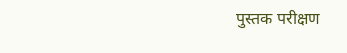पुस्तक परीक्षण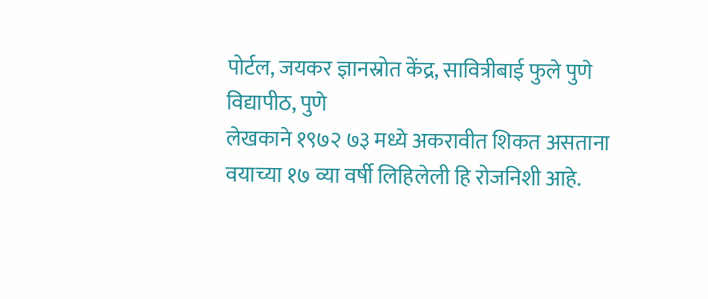पोर्टल, जयकर ज्ञानस्रोत केंद्र, सावित्रीबाई फुले पुणे विद्यापीठ, पुणे
लेखकाने १९७२ ७३ मध्ये अकरावीत शिकत असताना वयाच्या १७ व्या वर्षी लिहिलेली हि रोजनिशी आहे.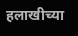हलाखीच्या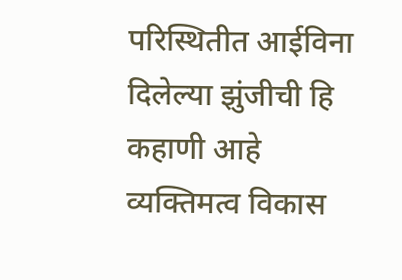परिस्थितीत आईविना दिलेल्या झुंजीची हि कहाणी आहे
व्यक्तिमत्व विकास